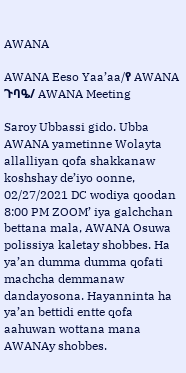AWANA

AWANA Eeso Yaa’aa/የ AWANA ጉባዔ/ AWANA Meeting

Saroy Ubbassi gido. Ubba AWANA yametinne Wolayta allalliyan qofa shakkanaw koshshay de’iyo oonne, 02/27/2021 DC wodiya qoodan 8:00 PM ZOOM’ iya galchchan bettana mala, AWANA Osuwa polissiya kaletay shobbes. Ha ya’an dumma dumma qofati machcha demmanaw dandayosona. Hayanninta ha ya’an bettidi entte qofa aahuwan wottana mana AWANAy shobbes.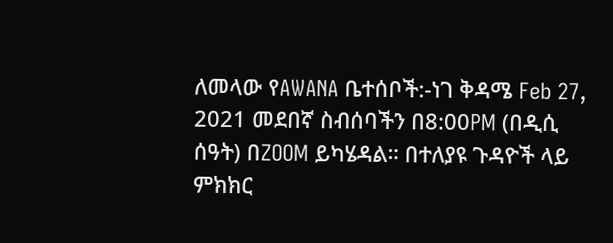ለመላው የAWANA ቤተሰቦች:-ነገ ቅዳሜ Feb 27, 2021 መደበኛ ስብሰባችን በ8:00PM (በዲሲ ሰዓት) በZOOM ይካሄዳል። በተለያዩ ጉዳዮች ላይ ምክክር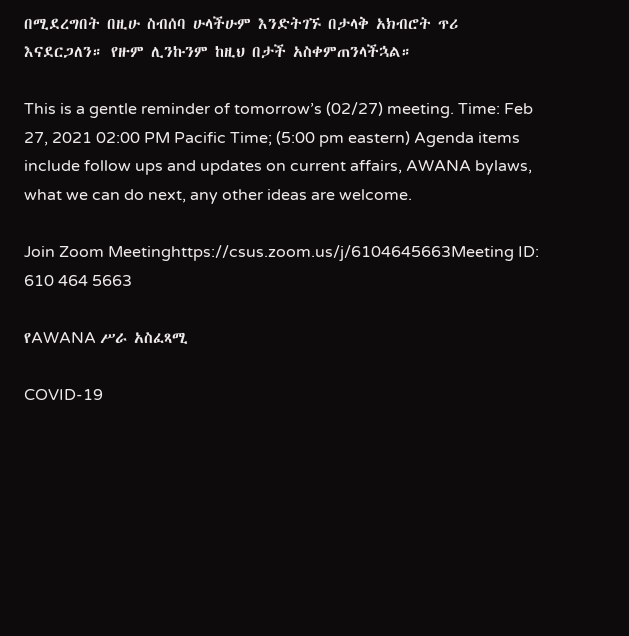በሚደረግበት በዚሁ ስብሰባ ሁላችሁም እንድትገኙ በታላቅ አክብሮት ጥሪ እናደርጋለን። የዙም ሊንኩንም ከዚህ በታች አስቀምጠንላችኋል።

This is a gentle reminder of tomorrow’s (02/27) meeting. Time: Feb 27, 2021 02:00 PM Pacific Time; (5:00 pm eastern) Agenda items include follow ups and updates on current affairs, AWANA bylaws, what we can do next, any other ideas are welcome.

Join Zoom Meetinghttps://csus.zoom.us/j/6104645663Meeting ID: 610 464 5663

የAWANA ሥራ አስፈጻሚ

COVID-19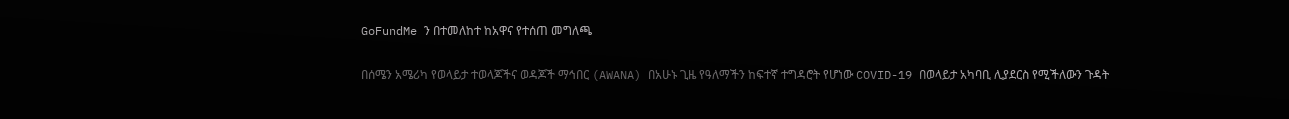GoFundMe ን በተመለከተ ከአዋና የተሰጠ መግለጫ

በሰሜን አሜሪካ የወላይታ ተወላጆችና ወዳጆች ማኅበር (AWANA) በአሁኑ ጊዜ የዓለማችን ከፍተኛ ተግዳሮት የሆነው COVID-19 በወላይታ አካባቢ ሊያደርስ የሚችለውን ጉዳት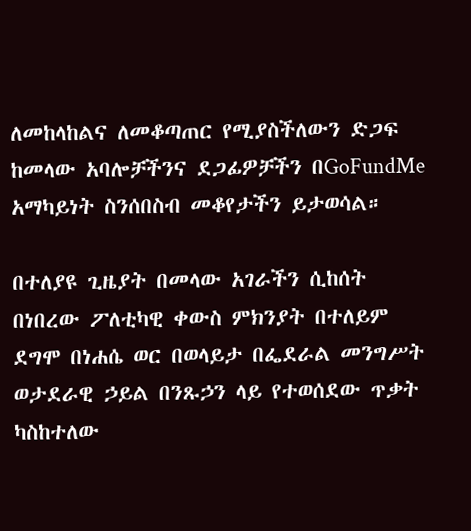ለመከላከልና ለመቆጣጠር የሚያስችለውን ድጋፍ ከመላው አባሎቻችንና ደጋፊዎቻችን በGoFundMe አማካይነት ስንሰበስብ መቆየታችን ይታወሳል።

በተለያዩ ጊዜያት በመላው አገራችን ሲከሰት በነበረው ፖለቲካዊ ቀውስ ምክንያት በተለይም ደግሞ በነሐሴ ወር በወላይታ በፌደራል መንግሥት ወታደራዊ ኃይል በንጹኃን ላይ የተወሰደው ጥቃት ካስከተለው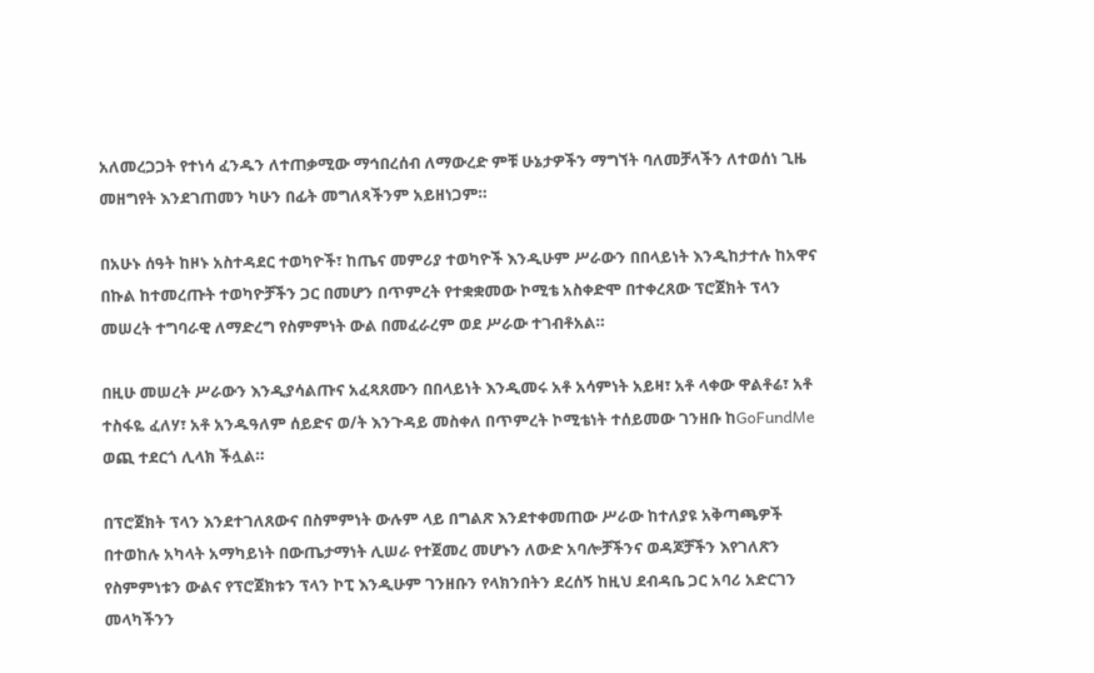አለመረጋጋት የተነሳ ፈንዱን ለተጠቃሚው ማኅበረሰብ ለማውረድ ምቹ ሁኔታዎችን ማግኘት ባለመቻላችን ለተወሰነ ጊዜ መዘግየት እንደገጠመን ካሁን በፊት መግለጻችንም አይዘነጋም።

በአሁኑ ሰዓት ከዞኑ አስተዳደር ተወካዮች፣ ከጤና መምሪያ ተወካዮች እንዲሁም ሥራውን በበላይነት እንዲከታተሉ ከአዋና በኩል ከተመረጡት ተወካዮቻችን ጋር በመሆን በጥምረት የተቋቋመው ኮሚቴ አስቀድሞ በተቀረጸው ፕሮጀክት ፕላን መሠረት ተግባራዊ ለማድረግ የስምምነት ውል በመፈራረም ወደ ሥራው ተገብቶአል።

በዚሁ መሠረት ሥራውን እንዲያሳልጡና አፈጻጸሙን በበላይነት እንዲመሩ አቶ አሳምነት አይዛ፣ አቶ ላቀው ዋልቶሬ፣ አቶ ተስፋዬ ፈለሃ፣ አቶ አንዱዓለም ሰይድና ወ/ት እንጉዳይ መስቀለ በጥምረት ኮሚቴነት ተሰይመው ገንዘቡ ከGoFundMe ወጪ ተደርጎ ሊላክ ችሏል።

በፕሮጀክት ፕላን እንደተገለጸውና በስምምነት ውሉም ላይ በግልጽ እንደተቀመጠው ሥራው ከተለያዩ አቅጣጫዎች በተወከሉ አካላት አማካይነት በውጤታማነት ሊሠራ የተጀመረ መሆኑን ለውድ አባሎቻችንና ወዳጆቻችን እየገለጽን የስምምነቱን ውልና የፕሮጀክቱን ፕላን ኮፒ እንዲሁም ገንዘቡን የላክንበትን ደረሰኝ ከዚህ ደብዳቤ ጋር አባሪ አድርገን መላካችንን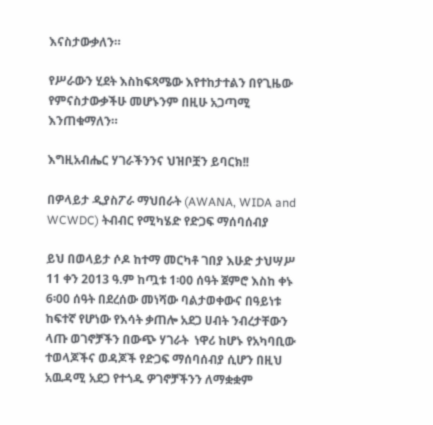እናስታውቃለን።

የሥራውን ሂደት እስከፍጻሜው እየተከታተልን በየጊዜው የምናስታውቃችሁ መሆኑንም በዚሁ አጋጣሚ እንጠቁማለን።

እግዚአብሔር ሃገራችንንና ህዝቦቿን ይባርክ!!

በዎላይታ ዲያስፖራ ማህበራት (AWANA, WIDA and WCWDC) ትብብር የሚካሄድ የድጋፍ ማሰባሰብያ

ይህ በወላይታ ሶዶ ከተማ መርካቶ ገበያ እሁድ ታህሣሥ 11 ቀን 2013 ዓ.ም ከጧቱ 1፡00 ሰዓት ጀምሮ እስከ ቀኑ 6፡00 ሰዓት በደረሰው መነሻው ባልታወቀውና በዓይነቱ ከፍተኛ የሆነው የእሳት ቃጠሎ አደጋ ሀብት ንብረታቸውን ላጡ ወገኖቻችን በውጭ ሃገራት  ነዋሪ ከሆኑ የአካባቢው ተወላጆችና ወዳጆች የድጋፍ ማሰባሰብያ ሲሆን በዚህ አዉዳሚ አደጋ የተጎዱ ዎገኖቻችንን ለማቋቋም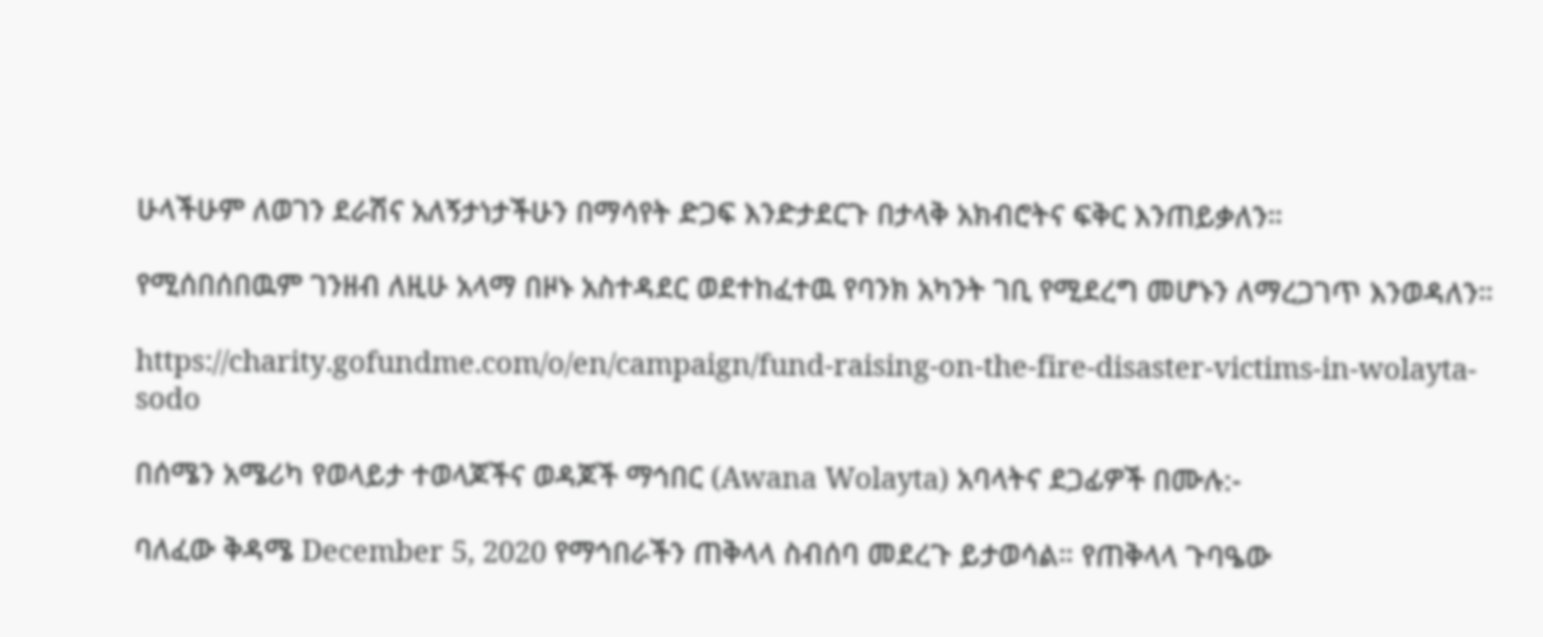ሁላችሁም ለወገን ደራሽና አለኝታነታችሁን በማሳየት ድጋፍ እንድታደርጉ በታላቅ አክብሮትና ፍቅር እንጠይቃለን።

የሚሰበሰበዉም ገንዘብ ለዚሁ አላማ በዞኑ አስተዳደር ወደተከፈተዉ የባንክ አካንት ገቢ የሚደረግ መሆኑን ለማረጋገጥ እንወዳለን።

https://charity.gofundme.com/o/en/campaign/fund-raising-on-the-fire-disaster-victims-in-wolayta-sodo

በሰሜን አሜሪካ የወላይታ ተወላጆችና ወዳጆች ማኅበር (Awana Wolayta) አባላትና ደጋፊዎች በሙሉ:-

ባለፈው ቅዳሜ December 5, 2020 የማኅበራችን ጠቅላላ ስብሰባ መደረጉ ይታወሳል። የጠቅላላ ጉባዔው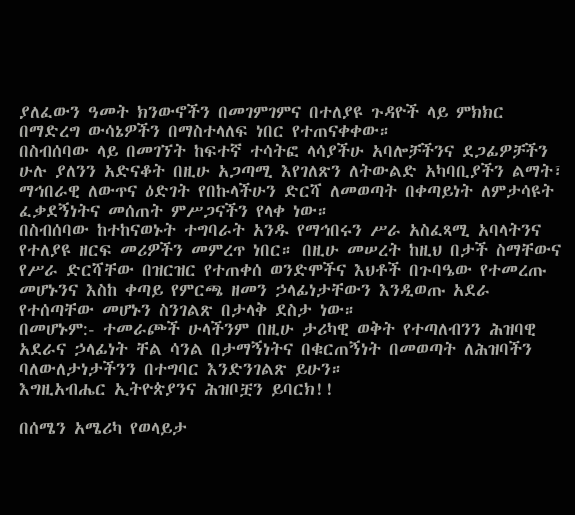ያለፈውን ዓመት ክንውኖችን በመገምገምና በተለያዩ ጉዳዮች ላይ ምክክር በማድረግ ውሳኔዎችን በማስተላለፍ ነበር የተጠናቀቀው።
በስብሰባው ላይ በመገኘት ከፍተኛ ተሳትፎ ላሳያችሁ አባሎቻችንና ደጋፊዎቻችን ሁሉ ያለንን አድናቆት በዚሁ አጋጣሚ እየገለጽን ለትውልድ አካባቢያችን ልማት፣ ማኅበራዊ ለውጥና ዕድገት የበኩላችሁን ድርሻ ለመወጣት በቀጣይነት ለምታሳዩት ፈቃደኝነትና መሰጠት ምሥጋናችን የላቀ ነው።
በስብሰባው ከተከናወኑት ተግባራት አንዱ የማኅበሩን ሥራ አስፈጻሚ አባላትንና የተለያዩ ዘርፍ መሪዎችን መምረጥ ነበር። በዚሁ መሠረት ከዚህ በታች ስማቸውና የሥራ ድርሻቸው በዝርዝር የተጠቀሰ ወንድሞችና እህቶች በጉባዔው የተመረጡ መሆኑንና እስከ ቀጣይ የምርጫ ዘመን ኃላፊነታቸውን እንዲወጡ አደራ የተሰጣቸው መሆኑን ስንገልጽ በታላቅ ደስታ ነው።
በመሆኑም:- ተመራጮች ሁላችንም በዚሁ ታሪካዊ ወቅት የተጣለብንን ሕዝባዊ አደራና ኃላፊነት ቸል ሳንል በታማኝነትና በቁርጠኝነት በመወጣት ለሕዝባችን ባለውለታነታችንን በተግባር እንድንገልጽ ይሁን።
እግዚአብሔር ኢትዮጵያንና ሕዝቦቿን ይባርክ!!

በሰሜን አሜሪካ የወላይታ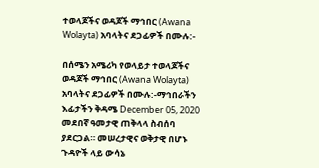ተወላጆችና ወዳጆች ማኅበር (Awana Wolayta) አባላትና ደጋፊዎች በሙሉ:-

በሰሜን አሜሪካ የወላይታ ተወላጆችና ወዳጆች ማኅበር (Awana Wolayta) አባላትና ደጋፊዎች በሙሉ:-ማኅበራችን እፊታችን ቅዳሜ December 05, 2020 መደበኛ ዓመታዊ ጠቅላላ ስብሰባ ያደርጋል። መሠረታዊና ወቅታዊ በሆኑ ጉዳዮች ላይ ውሳኔ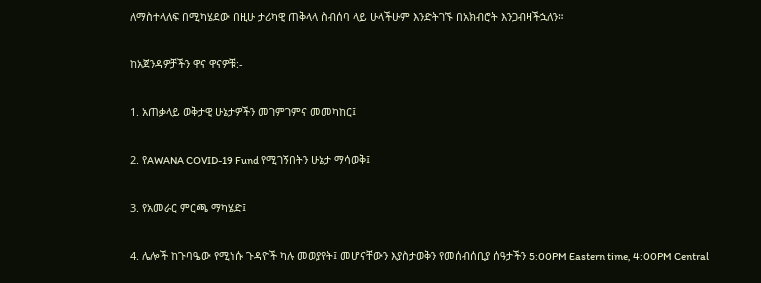ለማስተላለፍ በሚካሄደው በዚሁ ታሪካዊ ጠቅላላ ስብሰባ ላይ ሁላችሁም እንድትገኙ በአክብሮት እንጋብዛችኋለን።

ከአጀንዳዎቻችን ዋና ዋናዎቹ:-

1. አጠቃላይ ወቅታዊ ሁኔታዎችን መገምገምና መመካከር፤

2. የAWANA COVID-19 Fund የሚገኝበትን ሁኔታ ማሳወቅ፤

3. የአመራር ምርጫ ማካሄድ፤

4. ሌሎች ከጉባዔው የሚነሱ ጉዳዮች ካሉ መወያየት፤ መሆናቸውን እያስታወቅን የመሰብሰቢያ ሰዓታችን 5:00PM Eastern time, 4:00PM Central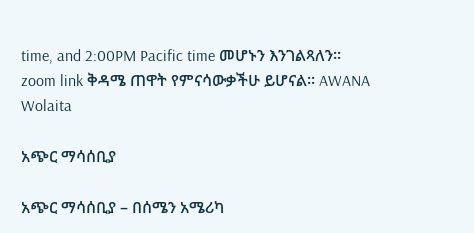time, and 2:00PM Pacific time መሆኑን እንገልጻለን። zoom link ቅዳሜ ጠዋት የምናሳውቃችሁ ይሆናል። AWANA Wolaita

አጭር ማሳሰቢያ

አጭር ማሳሰቢያ – በሰሜን አሜሪካ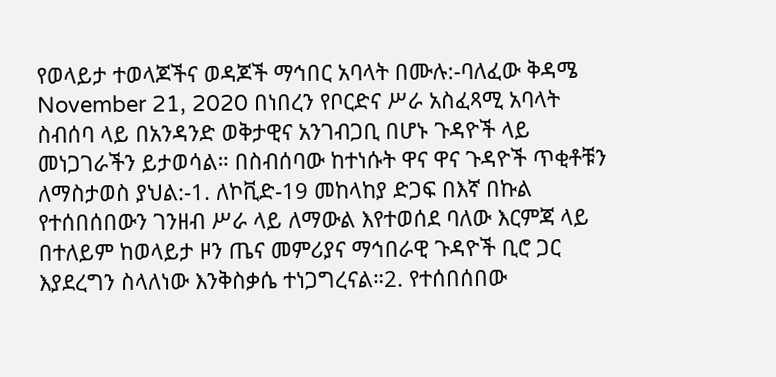የወላይታ ተወላጆችና ወዳጆች ማኅበር አባላት በሙሉ:-ባለፈው ቅዳሜ November 21, 2020 በነበረን የቦርድና ሥራ አስፈጻሚ አባላት ስብሰባ ላይ በአንዳንድ ወቅታዊና አንገብጋቢ በሆኑ ጉዳዮች ላይ መነጋገራችን ይታወሳል። በስብሰባው ከተነሱት ዋና ዋና ጉዳዮች ጥቂቶቹን ለማስታወስ ያህል:-1. ለኮቪድ-19 መከላከያ ድጋፍ በእኛ በኩል የተሰበሰበውን ገንዘብ ሥራ ላይ ለማውል እየተወሰደ ባለው እርምጃ ላይ በተለይም ከወላይታ ዞን ጤና መምሪያና ማኅበራዊ ጉዳዮች ቢሮ ጋር እያደረግን ስላለነው እንቅስቃሴ ተነጋግረናል።2. የተሰበሰበው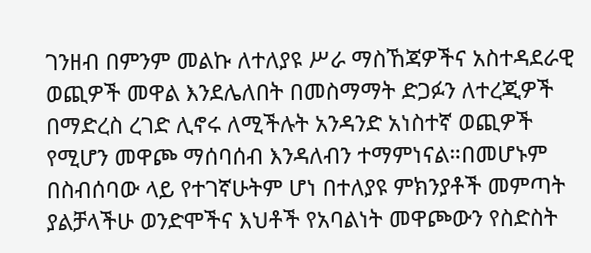ገንዘብ በምንም መልኩ ለተለያዩ ሥራ ማስኸጃዎችና አስተዳደራዊ ወጪዎች መዋል እንደሌለበት በመስማማት ድጋፉን ለተረጂዎች በማድረስ ረገድ ሊኖሩ ለሚችሉት አንዳንድ አነስተኛ ወጪዎች የሚሆን መዋጮ ማሰባሰብ እንዳለብን ተማምነናል።በመሆኑም በስብሰባው ላይ የተገኛሁትም ሆነ በተለያዩ ምክንያቶች መምጣት ያልቻላችሁ ወንድሞችና እህቶች የአባልነት መዋጮውን የስድስት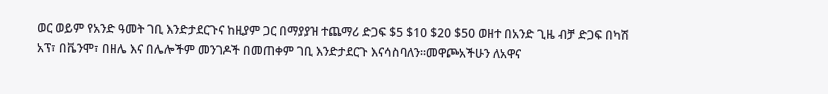ወር ወይም የአንድ ዓመት ገቢ እንድታደርጉና ከዚያም ጋር በማያያዝ ተጨማሪ ድጋፍ $5 $10 $20 $50 ወዘተ በአንድ ጊዜ ብቻ ድጋፍ በካሽ አፕ፣ በቬንሞ፣ በዘሌ እና በሌሎችም መንገዶች በመጠቀም ገቢ እንድታደርጉ እናሳስባለን።መዋጮአችሁን ለአዋና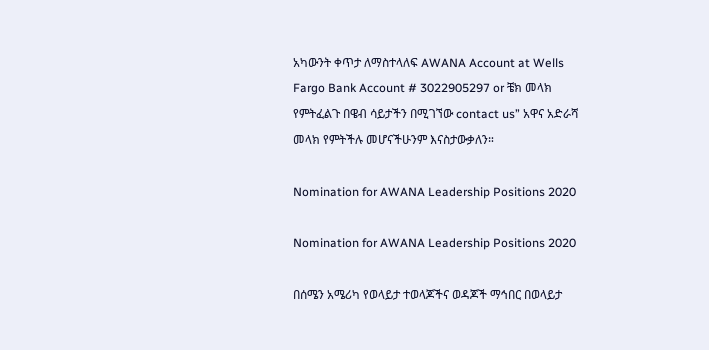አካውንት ቀጥታ ለማስተላለፍ AWANA Account at Wells Fargo Bank Account # 3022905297 or ቼክ መላክ የምትፈልጉ በዌብ ሳይታችን በሚገኘው contact us” አዋና አድራሻ መላክ የምትችሉ መሆናችሁንም እናስታውቃለን።

Nomination for AWANA Leadership Positions 2020

Nomination for AWANA Leadership Positions 2020

በሰሜን አሜሪካ የወላይታ ተወላጆችና ወዳጆች ማኅበር በወላይታ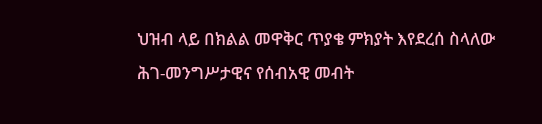ህዝብ ላይ በክልል መዋቅር ጥያቄ ምክያት እየደረሰ ስላለው ሕገ-መንግሥታዊና የሰብአዊ መብት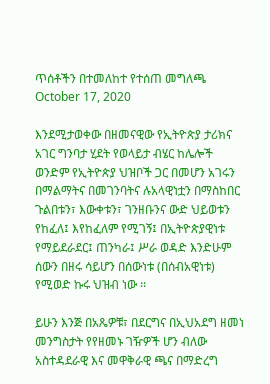ጥሰቶችን በተመለከተ የተሰጠ መግለጫ October 17, 2020

እንደሚታወቀው በዘመናዊው የኢትዮጵያ ታሪክና አገር ግንባታ ሂደት የወላይታ ብሄር ከሌሎች ወንድም የኢትዮጵያ ህዝቦች ጋር በመሆን አገሩን በማልማትና በመገንባትና ሉአላዊነቷን በማስከበር ጉልበቱን፣ እውቀቱን፣ ገንዘቡንና ውድ ህይወቱን የከፈለ፤ እየከፈለም የሚገኝ፤ በኢትዮጵያዊነቱ የማይደራደር፤ ጠንካራ፤ ሥራ ወዳድ እንድሁም ሰውን በዘሩ ሳይሆን በሰውነቱ (በሰብአዊነቱ) የሚወድ ኩሩ ህዝብ ነው ፡፡

ይሁን እንጅ በአጼዎቹ፣ በደርግና በኢህአደግ ዘመነ መንግስታት የየዘመኑ ገዥዎች ሆን ብለው አስተዳደራዊ እና መዋቅራዊ ጫና በማድረግ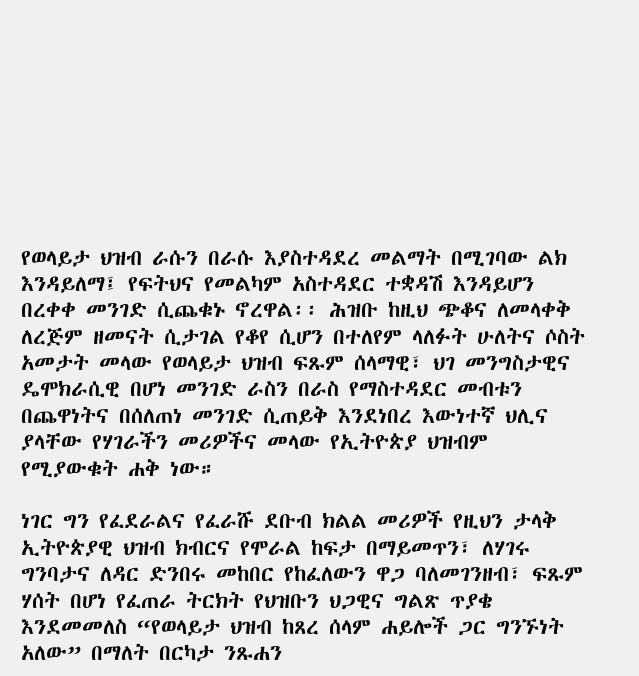የወላይታ ህዝብ ራሱን በራሱ እያስተዳደረ መልማት በሚገባው ልክ እንዳይለማ፤ የፍትህና የመልካም አስተዳደር ተቋዳሽ እንዳይሆን በረቀቀ መንገድ ሲጨቁኑ ኖረዋል፡፡ ሕዝቡ ከዚህ ጭቆና ለመላቀቅ ለረጅም ዘመናት ሲታገል የቆየ ሲሆን በተለየም ላለፉት ሁለትና ሶስት አመታት መላው የወላይታ ህዝብ ፍጹም ሰላማዊ፣ ህገ መንግስታዊና ዴሞክራሲዊ በሆነ መንገድ ራስን በራስ የማስተዳደር መብቱን በጨዋነትና በሰለጠነ መንገድ ሲጠይቅ እንደነበረ እውነተኛ ህሊና ያላቸው የሃገራችን መሪዎችና መላው የኢትዮጵያ ህዝብም የሚያውቁት ሐቅ ነው።

ነገር ግን የፈደራልና የፈራሹ ደቡብ ክልል መሪዎች የዚህን ታላቅ ኢትዮጵያዊ ህዝብ ክብርና የሞራል ከፍታ በማይመጥን፣ ለሃገሩ ግንባታና ለዳር ድንበሩ መከበር የከፈለውን ዋጋ ባለመገንዘብ፣ ፍጹም ሃሰት በሆነ የፈጠራ ትርክት የህዝቡን ህጋዊና ግልጽ ጥያቄ እንደመመለስ “የወላይታ ህዝብ ከጸረ ሰላም ሐይሎች ጋር ግንኙነት አለው” በማለት በርካታ ንጹሐን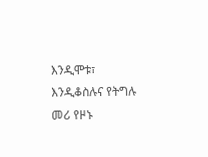እንዲሞቱ፣ እንዲቆስሉና የትግሉ መሪ የዞኑ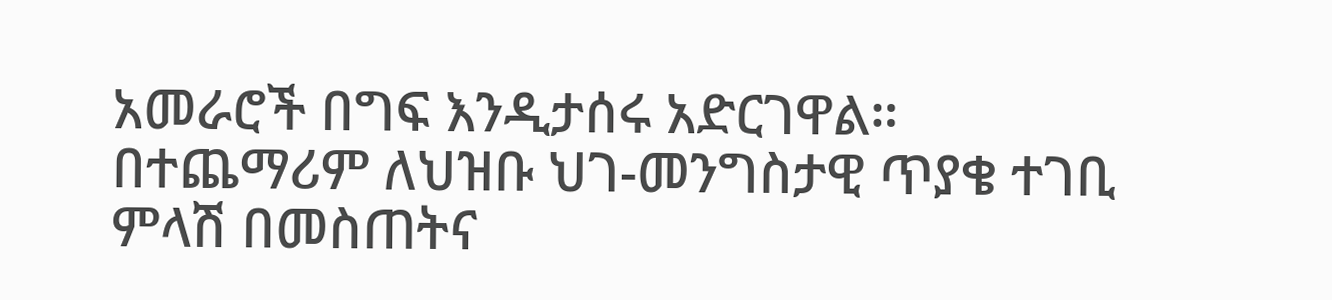አመራሮች በግፍ እንዲታሰሩ አድርገዋል። በተጨማሪም ለህዝቡ ህገ-መንግስታዊ ጥያቄ ተገቢ ምላሽ በመስጠትና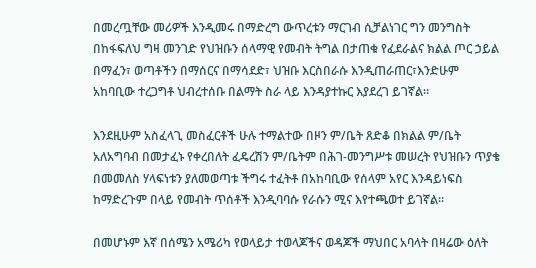በመረጧቸው መሪዎች እንዲመሩ በማድረግ ውጥረቱን ማርገብ ሲቻልነገር ግን መንግስት በከፋፍለህ ግዛ መንገድ የህዝቡን ሰላማዊ የመብት ትግል በታጠቁ የፈደራልና ክልል ጦር ኃይል በማፈን፣ ወጣቶችን በማሰርና በማሳደድ፣ ህዝቡ እርስበራሱ እንዲጠራጠር፣እንድሁም አከባቢው ተረጋግቶ ህብረተሰቡ በልማት ስራ ላይ እንዳያተኩር እያደረገ ይገኛል።

እንደዚሁም አስፈላጊ መስፈርቶች ሁሉ ተማልተው በዞን ም/ቤት ጸድቆ በክልል ም/ቤት አለአግባብ በመታፈኑ የቀረበለት ፈዴረሽን ም/ቤትም በሕገ-መንግሥቱ መሠረት የህዝቡን ጥያቄ በመመለስ ሃላፍነቱን ያለመወጣቱ ችግሩ ተፈትቶ በአከባቢው የሰላም አየር እንዳይነፍስ ከማድረጉም በላይ የመብት ጥሰቶች እንዲባባሱ የራሱን ሚና እየተጫወተ ይገኛል።

በመሆኑም እኛ በሰሜን አሜሪካ የወላይታ ተወላጆችና ወዳጆች ማህበር አባላት በዛሬው ዕለት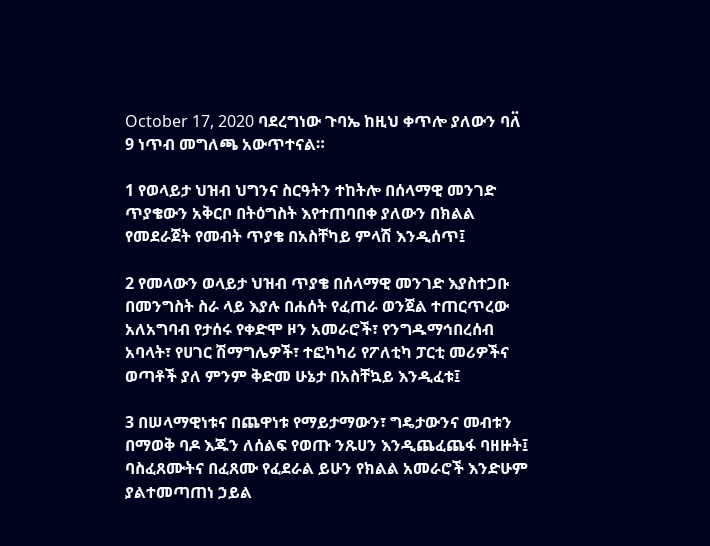October 17, 2020 ባደረግነው ጉባኤ ከዚህ ቀጥሎ ያለውን ባለ፟ 9 ነጥብ መግለጫ አውጥተናል።

1 የወላይታ ህዝብ ህግንና ስርዓትን ተከትሎ በሰላማዊ መንገድ ጥያቄውን አቅርቦ በትዕግስት እየተጠባበቀ ያለውን በክልል የመደራጀት የመብት ጥያቄ በአስቸካይ ምላሽ እንዲሰጥ፤

2 የመላውን ወላይታ ህዝብ ጥያቄ በሰላማዊ መንገድ እያስተጋቡ በመንግስት ስራ ላይ እያሉ በሐሰት የፈጠራ ወንጀል ተጠርጥረው አለአግባብ የታሰሩ የቀድሞ ዞን አመራሮች፣ የንግዱማኅበረሰብ አባላት፣ የሀገር ሽማግሌዎች፣ ተፎካካሪ የፖለቲካ ፓርቲ መሪዎችና ወጣቶች ያለ ምንም ቅድመ ሁኔታ በአስቸኳይ እንዲፈቱ፤

3 በሠላማዊነቱና በጨዋነቱ የማይታማውን፣ ግዴታውንና መብቱን በማወቅ ባዶ እጁን ለሰልፍ የወጡ ንጹሀን እንዲጨፈጨፋ ባዘዙት፤ ባስፈጸሙትና በፈጸሙ የፈደራል ይሁን የክልል አመራሮች እንድሁም ያልተመጣጠነ ኃይል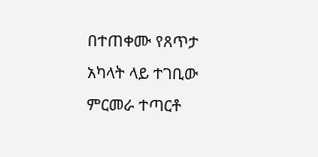በተጠቀሙ የጸጥታ አካላት ላይ ተገቢው ምርመራ ተጣርቶ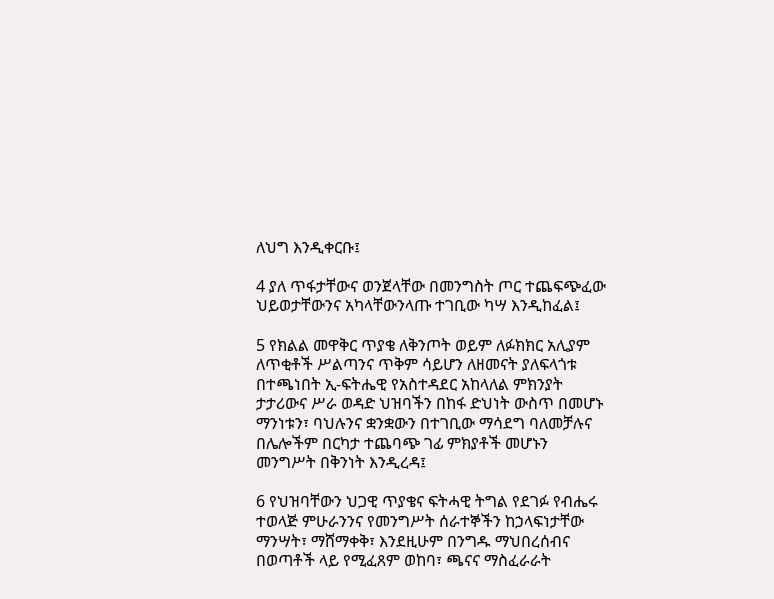ለህግ እንዲቀርቡ፤

4 ያለ ጥፋታቸውና ወንጀላቸው በመንግስት ጦር ተጨፍጭፈው ህይወታቸውንና አካላቸውንላጡ ተገቢው ካሣ እንዲከፈል፤

5 የክልል መዋቅር ጥያቄ ለቅንጦት ወይም ለፉክክር አሊያም ለጥቂቶች ሥልጣንና ጥቅም ሳይሆን ለዘመናት ያለፍላጎቱ በተጫነበት ኢ-ፍትሔዊ የአስተዳደር አከላለል ምክንያት ታታሪውና ሥራ ወዳድ ህዝባችን በከፋ ድህነት ውስጥ በመሆኑ ማንነቱን፣ ባህሉንና ቋንቋውን በተገቢው ማሳደግ ባለመቻሉና በሌሎችም በርካታ ተጨባጭ ገፊ ምክያቶች መሆኑን መንግሥት በቅንነት እንዲረዳ፤

6 የህዝባቸውን ህጋዊ ጥያቄና ፍትሓዊ ትግል የደገፉ የብሔሩ ተወላጅ ምሁራንንና የመንግሥት ሰራተኞችን ከኃላፍነታቸው ማንሣት፣ ማሸማቀቅ፣ እንደዚሁም በንግዱ ማህበረሰብና በወጣቶች ላይ የሚፈጸም ወከባ፣ ጫናና ማስፈራራት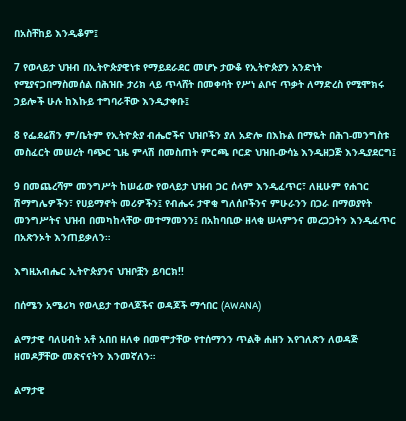በአስቸከይ እንዲቆም፤

7 የወላይታ ህዝብ በኢትዮጵያዊነቱ የማይደራደር መሆኑ ታውቆ የኢትዮጵያን አንድነት የሚያናጋበማስመሰል በሕዝቡ ታሪክ ላይ ጥላሸት በመቀባት የሥነ ልቦና ጥቃት ለማድረስ የሚሞክሩ ኃይሎች ሁሉ ከእኩይ ተግባራቸው እንዲታቀቡ፤

8 የፌደሬሽን ም/ቤትም የኢትዮጵያ ብሔሮችና ህዝቦችን ያለ አድሎ በእኩል በማዬት በሕገ-መንግስቱ መስፈርት መሠረት ባጭር ጊዜ ምላሽ በመስጠት ምርጫ ቦርድ ህዝበ-ውሳኔ እንዲዘጋጅ እንዲያደርግ፤

9 በመጨረሻም መንግሥት ከሠፊው የወላይታ ህዝብ ጋር ሰላም እንዲፈጥር፣ ለዚሁም የሐገር ሽማግሌዎችን፣ የሀይማኖት መሪዎችን፤ የብሔሩ ታዋቂ ግለሰቦችንና ምሁራንን በጋራ በማወያየት መንግሥትና ህዝብ በመካከላቸው መተማመንን፤ በአከባቢው ዘላቂ ሠላምንና መረጋጋትን እንዲፈጥር በአጽንኦት እንጠይቃለን።

እግዚአብሔር ኢትዮጵያንና ህዝቦቿን ይባርክ!!

በሰሜን አሜሪካ የወላይታ ተወላጆችና ወዳጆች ማኅበር (AWANA)

ልማታዊ ባለሀብት አቶ አበበ ዘለቀ በመሞታቸው የተሰማንን ጥልቅ ሐዘን እየገለጽን ለወዳጅ ዘመዶቻቸው መጽናናትን እንመኛለን።

ልማታዊ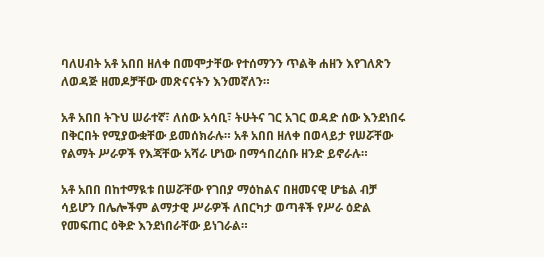ባለሀብት አቶ አበበ ዘለቀ በመሞታቸው የተሰማንን ጥልቅ ሐዘን እየገለጽን ለወዳጅ ዘመዶቻቸው መጽናናትን እንመኛለን።

አቶ አበበ ትጉህ ሠራተኛ፣ ለሰው አሳቢ፣ ትሁትና ገር አገር ወዳድ ሰው እንደነበሩ በቅርበት የሚያውቋቸው ይመሰክራሉ። አቶ አበበ ዘለቀ በወላይታ የሠሯቸው የልማት ሥራዎች የእጃቸው አሻራ ሆነው በማኅበረሰቡ ዘንድ ይኖራሉ።

አቶ አበበ በከተማዪቱ በሠሯቸው የገበያ ማዕከልና በዘመናዊ ሆቴል ብቻ ሳይሆን በሌሎችም ልማታዊ ሥራዎች ለበርካታ ወጣቶች የሥራ ዕድል የመፍጠር ዕቅድ እንደነበራቸው ይነገራል።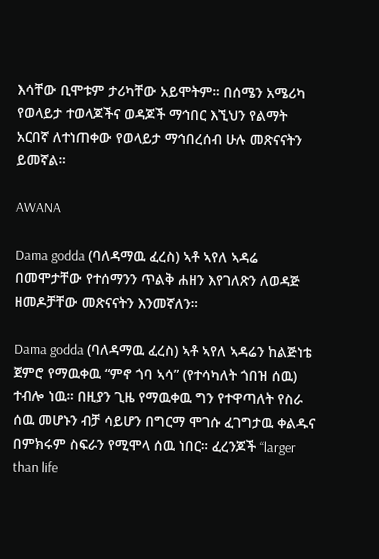እሳቸው ቢሞቱም ታሪካቸው አይሞትም። በሰሜን አሜሪካ የወላይታ ተወላጆችና ወዳጆች ማኅበር እኚህን የልማት አርበኛ ለተነጠቀው የወላይታ ማኅበረሰብ ሁሉ መጽናናትን ይመኛል።

AWANA

Dama godda (ባለዳማዉ ፈረስ) ኣቶ ኣየለ ኣዳሬ በመሞታቸው የተሰማንን ጥልቅ ሐዘን እየገለጽን ለወዳጅ ዘመዶቻቸው መጽናናትን እንመኛለን።

Dama godda (ባለዳማዉ ፈረስ) ኣቶ ኣየለ ኣዳሬን ከልጅነቴ ጀምሮ የማዉቀዉ “ምኖ ጎባ ኣሳ” (የተሳካለት ጎበዝ ሰዉ) ተብሎ ነዉ። በዚያን ጊዜ የማዉቀዉ ግን የተዋጣለት የስራ ሰዉ መሆኑን ብቻ ሳይሆን በግርማ ሞገሱ ፈገግታዉ ቀልዱና በምክሩም ስፍራን የሚሞላ ሰዉ ነበር። ፈረንጆች “larger than life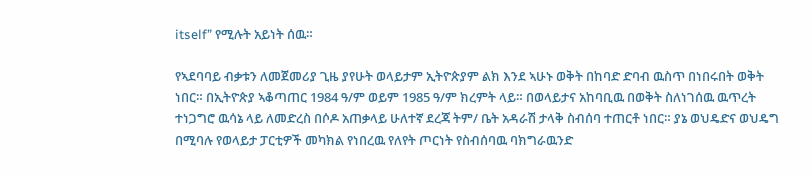itself” የሚሉት አይነት ሰዉ።

የኣደባባይ ብቃቱን ለመጀመሪያ ጊዜ ያየሁት ወላይታም ኢትዮጵያም ልክ እንደ ኣሁኑ ወቅት በከባድ ድባብ ዉስጥ በነበሩበት ወቅት ነበር። በኢትዮጵያ ኣቆጣጠር 1984 ዓ/ም ወይም 1985 ዓ/ም ክረምት ላይ። በወላይታና አከባቢዉ በወቅት ስለነገሰዉ ዉጥረት ተነጋግሮ ዉሳኔ ላይ ለመድረስ በሶዶ አጠቃላይ ሁለተኛ ደረጃ ትም/ ቤት አዳራሽ ታላቅ ስብሰባ ተጠርቶ ነበር። ያኔ ወህዴድና ወህዴግ በሚባሉ የወላይታ ፓርቲዎች መካክል የነበረዉ የለየት ጦርነት የስብሰባዉ ባክግራዉንድ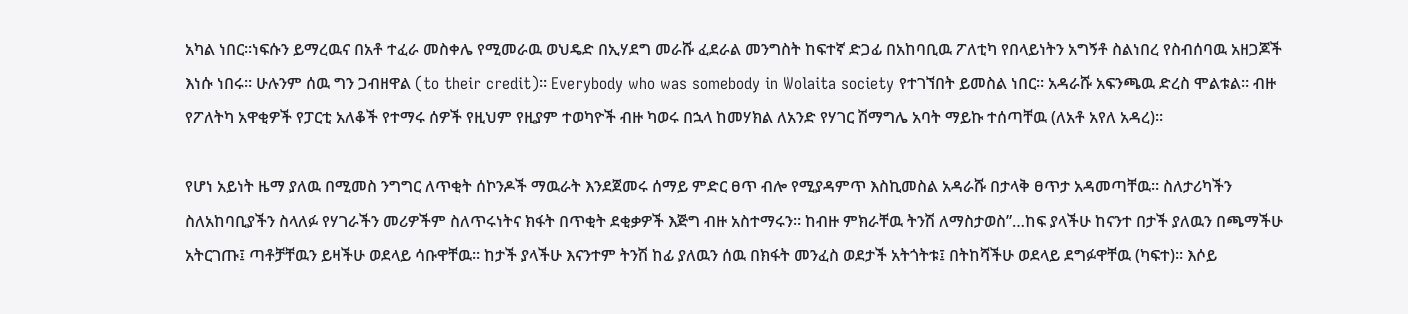አካል ነበር።ነፍሱን ይማረዉና በአቶ ተፈራ መስቀሌ የሚመራዉ ወህዴድ በኢሃደግ መራሹ ፈደራል መንግስት ከፍተኛ ድጋፊ በአከባቢዉ ፖለቲካ የበላይነትን አግኝቶ ስልነበረ የስብሰባዉ አዘጋጆች እነሱ ነበሩ። ሁሉንም ሰዉ ግን ጋብዘዋል (to their credit)። Everybody who was somebody in Wolaita society የተገኘበት ይመስል ነበር። አዳራሹ አፍንጫዉ ድረስ ሞልቱል። ብዙ የፖለትካ አዋቂዎች የፓርቲ አለቆች የተማሩ ሰዎች የዚህም የዚያም ተወካዮች ብዙ ካወሩ በኋላ ከመሃክል ለአንድ የሃገር ሽማግሌ አባት ማይኩ ተሰጣቸዉ (ለአቶ አየለ አዳረ)።

የሆነ አይነት ዜማ ያለዉ በሚመስ ንግግር ለጥቂት ሰኮንዶች ማዉራት እንደጀመሩ ሰማይ ምድር ፀጥ ብሎ የሚያዳምጥ እስኪመስል አዳራሹ በታላቅ ፀጥታ አዳመጣቸዉ። ስለታሪካችን ስለአከባቢያችን ስላለፉ የሃገራችን መሪዎችም ስለጥሩነትና ክፋት በጥቂት ደቂቃዎች እጅግ ብዙ አስተማሩን። ከብዙ ምክራቸዉ ትንሽ ለማስታወስ”…ከፍ ያላችሁ ከናንተ በታች ያለዉን በጫማችሁ አትርገጡ፤ ጣቶቻቸዉን ይዛችሁ ወደላይ ሳቡዋቸዉ። ከታች ያላችሁ እናንተም ትንሽ ከፊ ያለዉን ሰዉ በክፋት መንፈስ ወደታች አትጎትቱ፤ በትከሻችሁ ወደላይ ደግፉዋቸዉ (ካፍተ)። እሶይ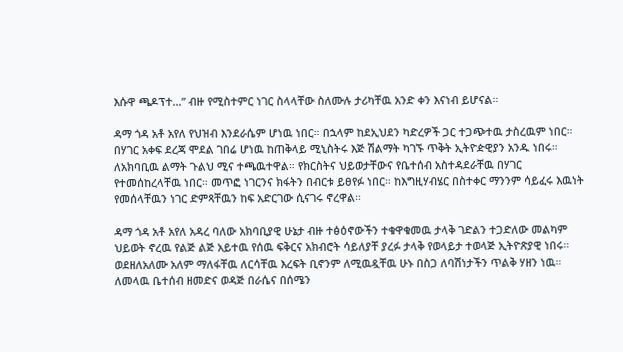እሱዋ ጫዶፕተ…” ብዙ የሚስተምር ነገር ስላላቸው ስለሙሉ ታሪካቸዉ አንድ ቀን እናነብ ይሆናል።

ዳማ ጎዳ አቶ አየለ የህዝብ እንደራሴም ሆነዉ ነበር። በኋላም ከደኢህደን ካድረዎች ጋር ተጋጭተዉ ታስረዉም ነበር። በሃገር አቀፍ ደረጃ ሞደል ገበሬ ሆነዉ ከጠቅላይ ሚኒስትሩ እጅ ሽልማት ካገኙ ጥቅት ኢትዮዽዊያን አንዱ ነበሩ። ለአክባቢዉ ልማት ጉልህ ሚና ተጫዉተዋል። የክርስትና ህይወታቸውና የቤተሰብ አስተዳደራቸዉ በሃገር የተመሰከረላቸዉ ነበር። መጥፎ ነገርንና ክፋትን በብርቱ ይፀየፉ ነበር። ከእግዚሃብሄር በስተቀር ማንንም ሳይፈሩ እዉነት የመሰላቸዉን ነገር ድምጻቸዉን ከፍ አድርገው ሲናገሩ ኖረዋል።

ዳማ ጎዳ አቶ አየለ አዳረ ባለው አክባቢያዊ ሁኔታ ብዙ ተፅዕኖውችን ተቁዋቁመዉ ታላቅ ገድልን ተጋድለው መልካም ህይወት ኖረዉ የልጅ ልጅ አይተዉ የሰዉ ፍቅርና አክብሮት ሳይለያቸ ያረፉ ታላቅ የወላይታ ተወላጅ ኢትዮጽያዊ ነበሩ። ወደዘለአለሙ አለም ማለፋቸዉ ለርሳቸዉ እረፍት ቢኖንም ለሚዉዷቸዉ ሁኑ በስጋ ለባሽነታችን ጥልቅ ሃዘን ነዉ።
ለመላዉ ቤተሰብ ዘመድና ወዳጅ በራሴና በሰሜን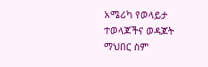አሜሪካ የወላይታ ተወላጆችና ወዳጆት ማህበር ስም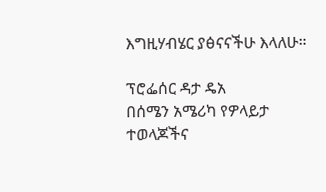እግዚሃብሄር ያፅናናችሁ እላለሁ።

ፕሮፌሰር ዳታ ዴአ
በሰሜን አሜሪካ የዎላይታ ተወላጆችና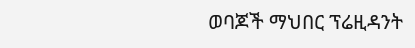ወባጆች ማህበር ፕሬዚዳንት